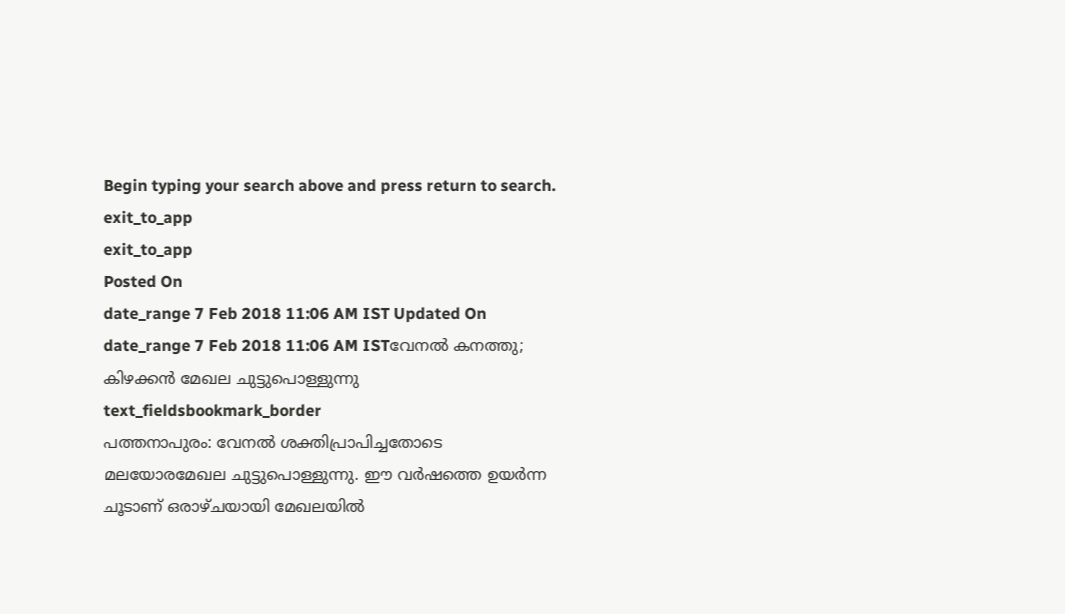Begin typing your search above and press return to search.
exit_to_app
exit_to_app
Posted On
date_range 7 Feb 2018 11:06 AM IST Updated On
date_range 7 Feb 2018 11:06 AM ISTവേനൽ കനത്തു; കിഴക്കൻ മേഖല ചുട്ടുപൊള്ളുന്നു
text_fieldsbookmark_border
പത്തനാപുരം: വേനൽ ശക്തിപ്രാപിച്ചതോടെ മലയോരമേഖല ചുട്ടുപൊള്ളുന്നു. ഈ വർഷത്തെ ഉയർന്ന ചൂടാണ് ഒരാഴ്ചയായി മേഖലയിൽ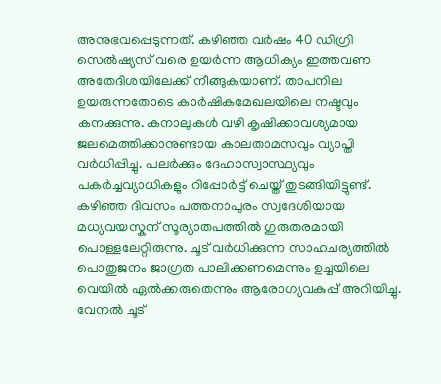അനുഭവപ്പെടുന്നത്. കഴിഞ്ഞ വർഷം 40 ഡിഗ്രി സെൽഷ്യസ് വരെ ഉയർന്ന ആധിക്യം ഇത്തവണ അതേദിശയിലേക്ക് നീങ്ങുകയാണ്. താപനില ഉയരുന്നതോടെ കാർഷികമേഖലയിലെ നഷ്ടവും കനക്കുന്നു. കനാലുകൾ വഴി കൃഷിക്കാവശ്യമായ ജലമെത്തിക്കാനുണ്ടായ കാലതാമസവും വ്യാപ്തി വർധിപ്പിച്ചു. പലർക്കും ദേഹാസ്വാസ്ഥ്യവും പകർച്ചവ്യാധികളും റിപ്പോർട്ട് ചെയ്ത് തുടങ്ങിയിട്ടുണ്ട്. കഴിഞ്ഞ ദിവസം പത്തനാപുരം സ്വദേശിയായ മധ്യവയസ്കന് സൂര്യാതപത്തിൽ ഗുരുതരമായി പൊള്ളലേറ്റിരുന്നു. ചൂട് വർധിക്കുന്ന സാഹചര്യത്തിൽ പൊതുജനം ജാഗ്രത പാലിക്കണമെന്നും ഉച്ചയിലെ വെയിൽ ഏൽക്കരുതെന്നും ആരോഗ്യവകുപ്പ് അറിയിച്ചു. വേനൽ ചൂട്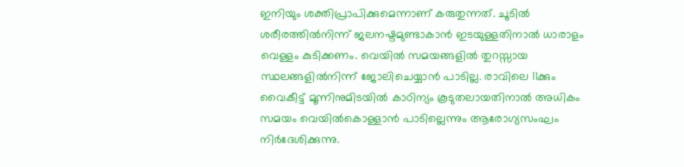ഇനിയും ശക്തിപ്രാപിക്കുമെന്നാണ് കരുതുന്നത്. ചൂടിൽ ശരീരത്തിൽനിന്ന് ജലനഷ്ടമുണ്ടാകാൻ ഇടയുള്ളതിനാൽ ധാരാളം വെള്ളം കുടിക്കണം. വെയിൽ സമയങ്ങളിൽ തുറസ്സായ സ്ഥലങ്ങളിൽനിന്ന് ജോലിചെയ്യാൻ പാടില്ല. രാവിലെ 11ക്കും വൈകീട്ട് മൂന്നിനുമിടയിൽ കാഠിന്യം കൂടുതലായതിനാൽ അധികം സമയം വെയിൽകൊള്ളാൻ പാടില്ലെന്നും ആരോഗ്യസംഘം നിർദേശിക്കുന്നു.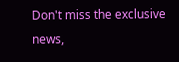Don't miss the exclusive news,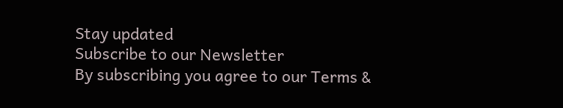Stay updated
Subscribe to our Newsletter
By subscribing you agree to our Terms &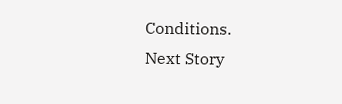Conditions.
Next Story